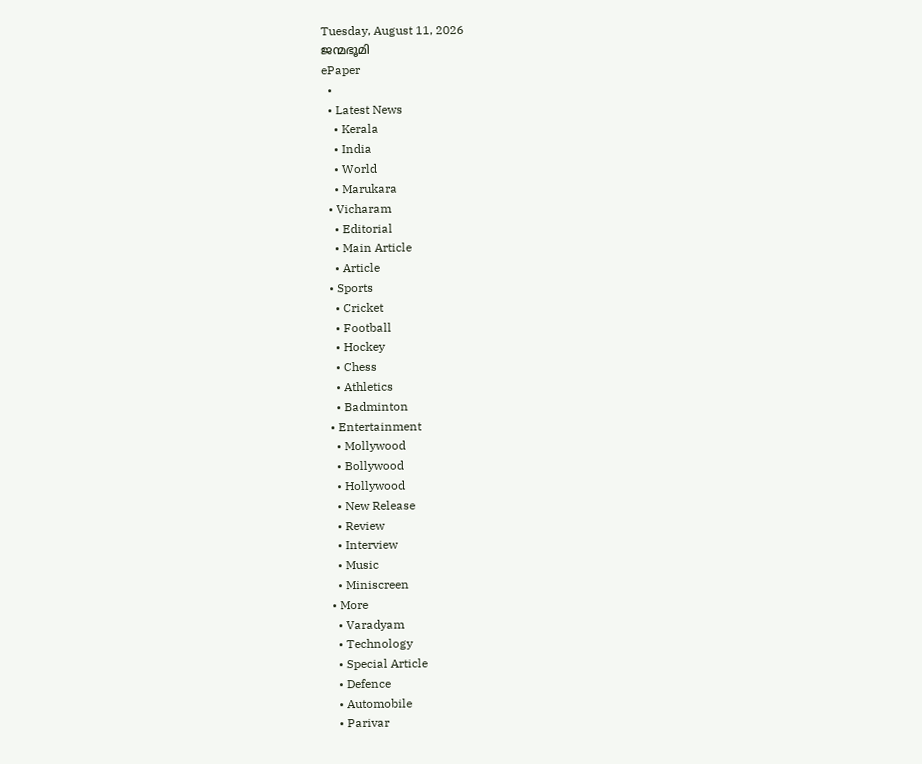Tuesday, August 11, 2026
ജന്മഭൂമി
ePaper
  •
  • Latest News
    • Kerala
    • India
    • World
    • Marukara
  • Vicharam
    • Editorial
    • Main Article
    • Article
  • Sports
    • Cricket
    • Football
    • Hockey
    • Chess
    • Athletics
    • Badminton
  • Entertainment
    • Mollywood
    • Bollywood
    • Hollywood
    • New Release
    • Review
    • Interview
    • Music
    • Miniscreen
  • More
    • Varadyam
    • Technology
    • Special Article
    • Defence
    • Automobile
    • Parivar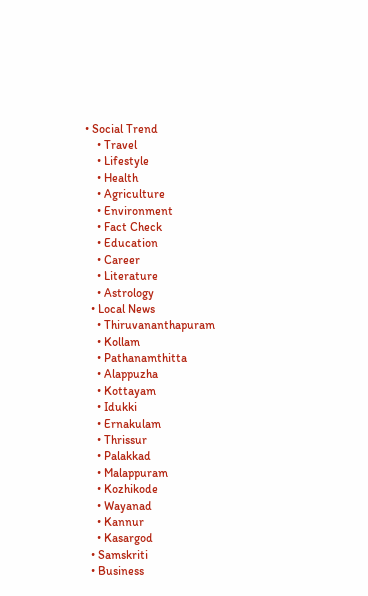• Social Trend
    • Travel
    • Lifestyle
    • Health
    • Agriculture
    • Environment
    • Fact Check
    • Education
    • Career
    • Literature
    • Astrology
  • Local News
    • Thiruvananthapuram
    • Kollam
    • Pathanamthitta
    • Alappuzha
    • Kottayam
    • Idukki
    • Ernakulam
    • Thrissur
    • Palakkad
    • Malappuram
    • Kozhikode
    • Wayanad
    • Kannur
    • Kasargod
  • Samskriti
  • Business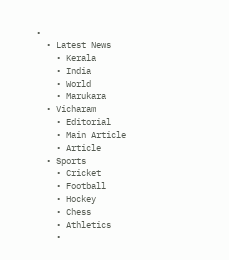•
  • Latest News
    • Kerala
    • India
    • World
    • Marukara
  • Vicharam
    • Editorial
    • Main Article
    • Article
  • Sports
    • Cricket
    • Football
    • Hockey
    • Chess
    • Athletics
    •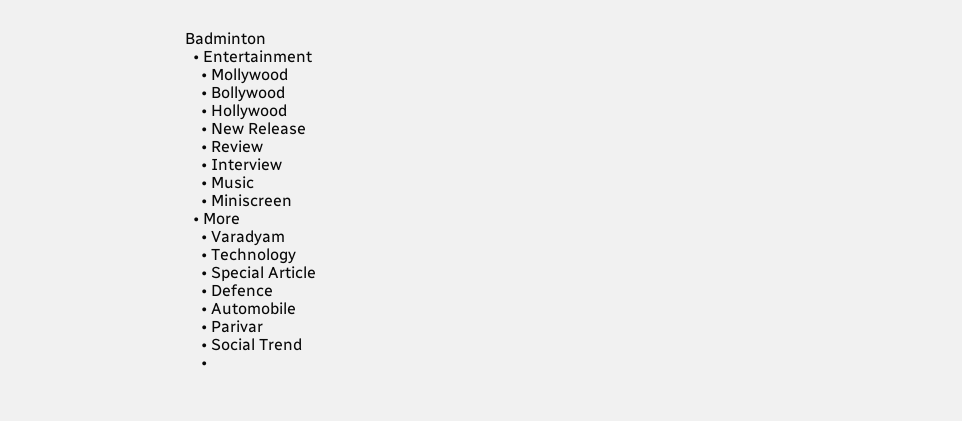Badminton
  • Entertainment
    • Mollywood
    • Bollywood
    • Hollywood
    • New Release
    • Review
    • Interview
    • Music
    • Miniscreen
  • More
    • Varadyam
    • Technology
    • Special Article
    • Defence
    • Automobile
    • Parivar
    • Social Trend
    •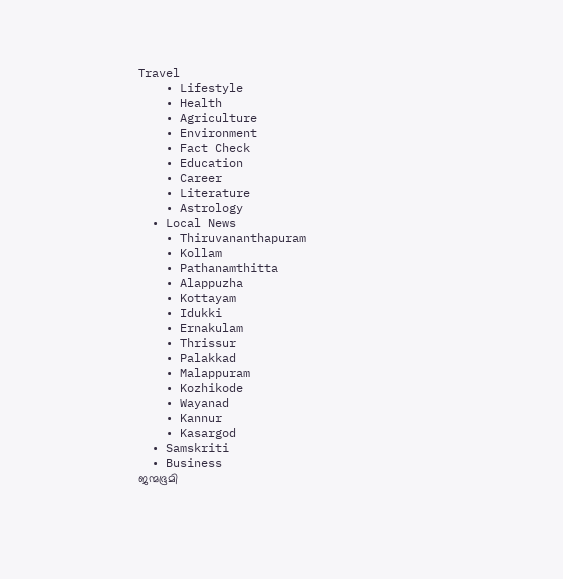Travel
    • Lifestyle
    • Health
    • Agriculture
    • Environment
    • Fact Check
    • Education
    • Career
    • Literature
    • Astrology
  • Local News
    • Thiruvananthapuram
    • Kollam
    • Pathanamthitta
    • Alappuzha
    • Kottayam
    • Idukki
    • Ernakulam
    • Thrissur
    • Palakkad
    • Malappuram
    • Kozhikode
    • Wayanad
    • Kannur
    • Kasargod
  • Samskriti
  • Business
ജന്മഭൂമി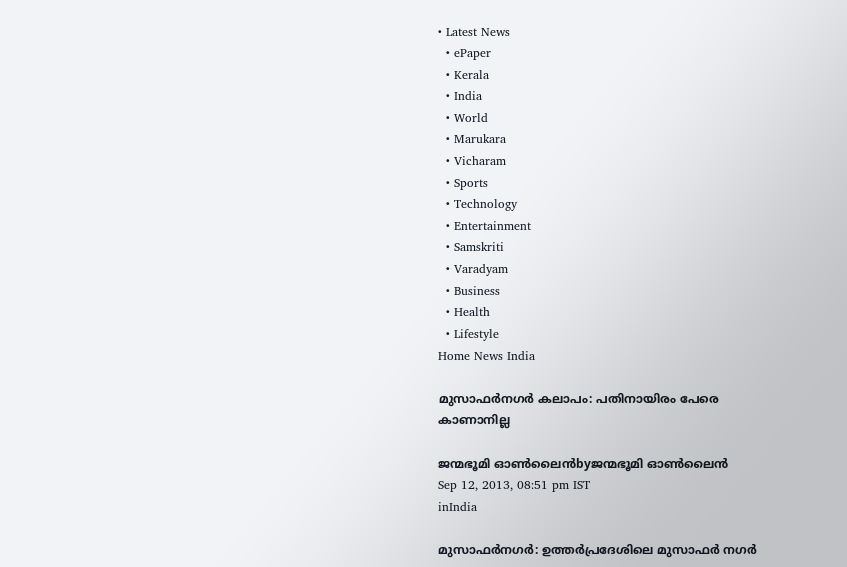• Latest News
  • ePaper
  • Kerala
  • India
  • World
  • Marukara
  • Vicharam
  • Sports
  • Technology
  • Entertainment
  • Samskriti
  • Varadyam
  • Business
  • Health
  • Lifestyle
Home News India

മുസാഫര്‍നഗര്‍ കലാപം: പതിനായിരം പേരെ കാണാനില്ല

ജന്മഭൂമി ഓണ്‍ലൈന്‍byജന്മഭൂമി ഓണ്‍ലൈന്‍
Sep 12, 2013, 08:51 pm IST
inIndia

മുസാഫര്‍നഗര്‍: ഉത്തര്‍പ്രദേശിലെ മുസാഫര്‍ നഗര്‍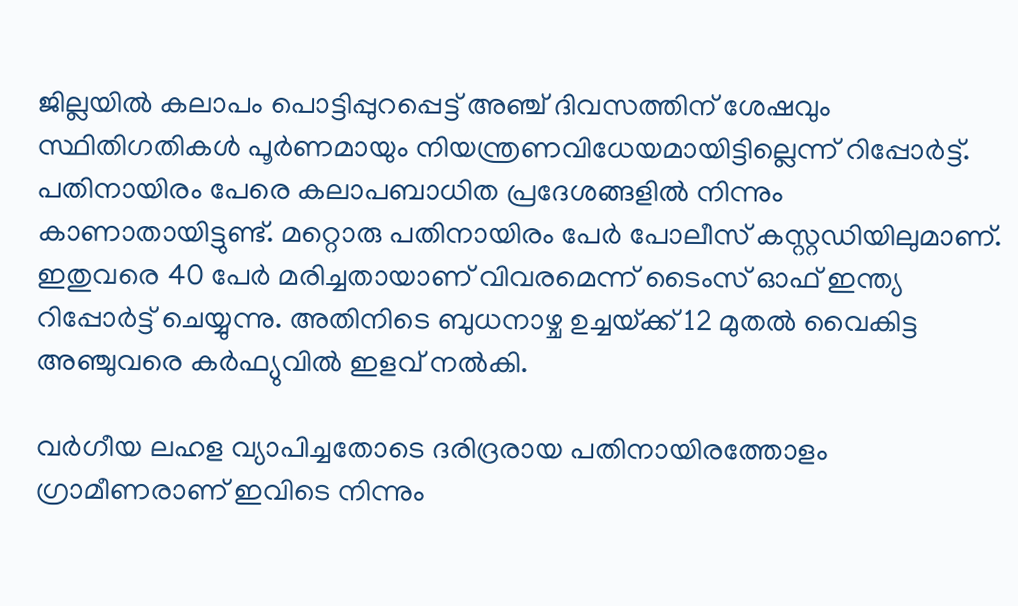ജില്ലയില്‍ കലാപം പൊട്ടിപ്പുറപ്പെട്ട്‌ അഞ്ച്‌ ദിവസത്തിന്‌ ശേഷവും സ്ഥിതിഗതികള്‍ പൂര്‍ണമായും നിയന്ത്രണവിധേയമായിട്ടില്ലെന്ന്‌ റിപ്പോര്‍ട്ട്‌. പതിനായിരം പേരെ കലാപബാധിത പ്രദേശങ്ങളില്‍ നിന്നും കാണാതായിട്ടുണ്ട്‌. മറ്റൊരു പതിനായിരം പേര്‍ പോലീസ്‌ കസ്റ്റഡിയിലുമാണ്‌. ഇതുവരെ 40 പേര്‍ മരിച്ചതായാണ്‌ വിവരമെന്ന്‌ ടൈംസ്‌ ഓഫ്‌ ഇന്ത്യ റിപ്പോര്‍ട്ട്‌ ചെയ്യുന്നു. അതിനിടെ ബുധനാഴ്ച ഉച്ചയ്‌ക്ക്‌ 12 മുതല്‍ വൈകിട്ട അഞ്ചുവരെ കര്‍ഫ്യുവില്‍ ഇളവ്‌ നല്‍കി.

വര്‍ഗീയ ലഹള വ്യാപിച്ചതോടെ ദരിദ്രരായ പതിനായിരത്തോളം ഗ്രാമീണരാണ്‌ ഇവിടെ നിന്നും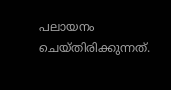പലായനം ചെയ്തിരിക്കുന്നത്‌.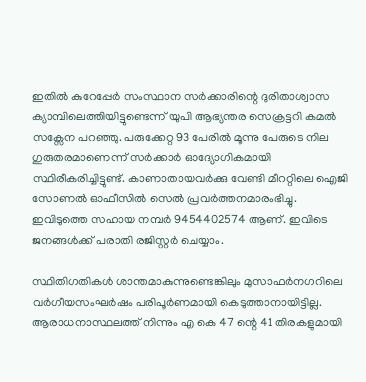ഇതില്‍ കുറേപ്പേര്‍ സംസ്ഥാന സര്‍ക്കാരിന്റെ ദുരിതാശ്വാസ ക്യാമ്പിലെത്തിയിട്ടുണ്ടെന്ന്‌ യുപി ആഭ്യന്തര സെക്രട്ടറി കമല്‍ സക്സേന പറഞ്ഞു. പരുക്കേറ്റ 93 പേരില്‍ മൂന്നു പേരുടെ നില ഗുരുതരമാണെന്ന്‌ സര്‍ക്കാര്‍ ഓദ്യോഗികമായി സ്ഥിരീകരിച്ചിട്ടുണ്ട്‌. കാണാതായവര്‍ക്കു വേണ്ടി മീററ്റിലെ ഐജി സോണല്‍ ഓഫീസില്‍ സെല്‍ പ്രവര്‍ത്തനമാരംഭിച്ചു. ഇവിടുത്തെ സഹായ നമ്പര്‍ 9454402574 ആണ്‌. ഇവിടെ ജനങ്ങള്‍ക്ക്‌ പരാതി രജിസ്റ്റര്‍ ചെയ്യാം.

സ്ഥിതിഗതികള്‍ ശാന്തമാകുന്നുണ്ടെങ്കിലും മുസാഫര്‍നഗറിലെ വര്‍ഗീയസംഘര്‍ഷം പരിപൂര്‍ണമായി കെടുത്താനായിട്ടില്ല. ആരാധനാസ്ഥലത്ത്‌ നിന്നും എ കെ 47 ന്റെ 41 തിരകളുമായി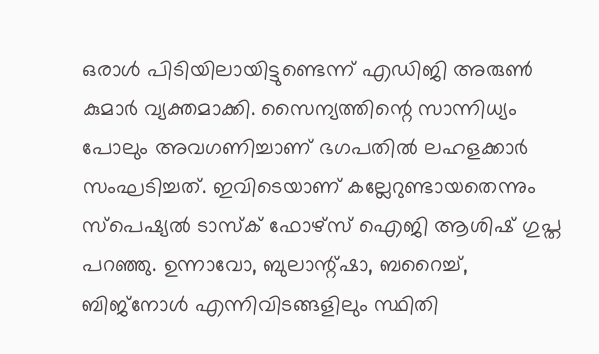ഒരാള്‍ പിടിയിലായിട്ടുണ്ടെന്ന്‌ എഡിജി അരുണ്‍ കുമാര്‍ വ്യക്തമാക്കി. സൈന്യത്തിന്റെ സാന്നിധ്യം പോലും അവഗണിച്ചാണ്‌ ഭഗപതില്‍ ലഹളക്കാര്‍ സംഘടിച്ചത്‌. ഇവിടെയാണ്‌ കല്ലേറുണ്ടായതെന്നും സ്പെഷ്യല്‍ ടാസ്ക്‌ ഫോഴ്സ്‌ ഐജി ആശിഷ്‌ ഗുപ്ത പറഞ്ഞു. ഉന്നാവോ, ബുലാന്റ്ഷാ, ബറൈച്ച്‌, ബിജ്നോള്‍ എന്നിവിടങ്ങളിലും സ്ഥിതി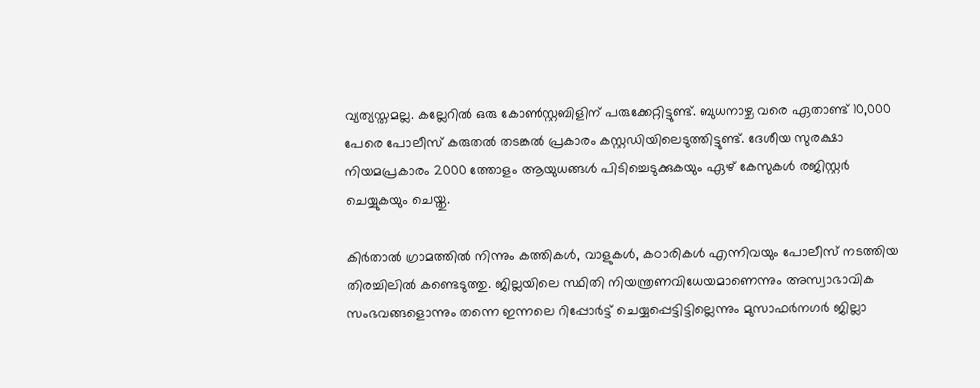വ്യത്യസ്തമല്ല. കല്ലേറില്‍ ഒരു കോണ്‍സ്റ്റബിളിന്‌ പരുക്കേറ്റിട്ടുണ്ട്‌. ബുധനാഴ്ച വരെ ഏതാണ്ട്‌ 10,000 പേരെ പോലീസ്‌ കരുതല്‍ തടങ്കല്‍ പ്രകാരം കസ്റ്റഡിയിലെടുത്തിട്ടുണ്ട്‌. ദേശീയ സുരക്ഷാ നിയമപ്രകാരം 2000 ത്തോളം ആയുധങ്ങള്‍ പിടിച്ചെടുക്കുകയും ഏഴ്‌ കേസുകള്‍ രജിസ്റ്റര്‍ ചെയ്യുകയും ചെയ്തു.

കിര്‍താല്‍ ഗ്രാമത്തില്‍ നിന്നും കത്തികള്‍, വാളുകള്‍, കഠാരികള്‍ എന്നിവയും പോലീസ്‌ നടത്തിയ തിരച്ചിലില്‍ കണ്ടെടുത്തു. ജില്ലയിലെ സ്ഥിതി നിയന്ത്രണവിധേയമാണെന്നും അസ്വാഭാവിക സംഭവങ്ങളൊന്നും തന്നെ ഇന്നലെ റിപ്പോര്‍ട്ട്‌ ചെയ്യപ്പെട്ടിട്ടില്ലെന്നും മുസാഫര്‍നഗര്‍ ജില്ലാ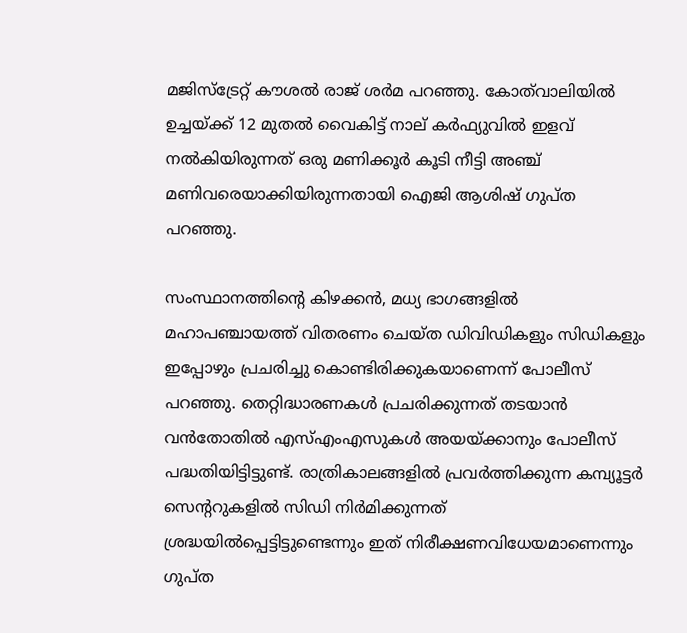മജിസ്ട്രേറ്റ്‌ കൗശല്‍ രാജ്‌ ശര്‍മ പറഞ്ഞു. കോത്‌വാലിയില്‍ ഉച്ചയ്‌ക്ക്‌ 12 മുതല്‍ വൈകിട്ട്‌ നാല്‌ കര്‍ഫ്യുവില്‍ ഇളവ്‌ നല്‍കിയിരുന്നത്‌ ഒരു മണിക്കൂര്‍ കൂടി നീട്ടി അഞ്ച്‌ മണിവരെയാക്കിയിരുന്നതായി ഐജി ആശിഷ്‌ ഗുപ്ത പറഞ്ഞു.

സംസ്ഥാനത്തിന്റെ കിഴക്കന്‍, മധ്യ ഭാഗങ്ങളില്‍ മഹാപഞ്ചായത്ത്‌ വിതരണം ചെയ്ത ഡിവിഡികളും സിഡികളും ഇപ്പോഴും പ്രചരിച്ചു കൊണ്ടിരിക്കുകയാണെന്ന്‌ പോലീസ്‌ പറഞ്ഞു. തെറ്റിദ്ധാരണകള്‍ പ്രചരിക്കുന്നത്‌ തടയാന്‍ വന്‍തോതില്‍ എസ്‌എംഎസുകള്‍ അയയ്‌ക്കാനും പോലീസ്‌ പദ്ധതിയിട്ടിട്ടുണ്ട്‌. രാത്രികാലങ്ങളില്‍ പ്രവര്‍ത്തിക്കുന്ന കമ്പ്യൂട്ടര്‍ സെന്ററുകളില്‍ സിഡി നിര്‍മിക്കുന്നത്‌ ശ്രദ്ധയില്‍പ്പെട്ടിട്ടുണ്ടെന്നും ഇത്‌ നിരീക്ഷണവിധേയമാണെന്നും ഗുപ്ത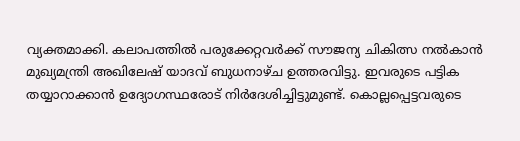വ്യക്തമാക്കി. കലാപത്തില്‍ പരുക്കേറ്റവര്‍ക്ക്‌ സൗജന്യ ചികിത്സ നല്‍കാന്‍ മുഖ്യമന്ത്രി അഖിലേഷ്‌ യാദവ്‌ ബുധനാഴ്ച ഉത്തരവിട്ടു. ഇവരുടെ പട്ടിക തയ്യാറാക്കാന്‍ ഉദ്യോഗസ്ഥരോട്‌ നിര്‍ദേശിച്ചിട്ടുമുണ്ട്‌. കൊല്ലപ്പെട്ടവരുടെ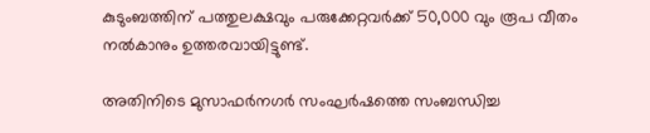കുടുംബത്തിന്‌ പത്തുലക്ഷവും പരുക്കേറ്റവര്‍ക്ക്‌ 50,000 വും രൂപ വീതം നല്‍കാനും ഉത്തരവായിട്ടുണ്ട്‌.

അതിനിടെ മുസാഫര്‍നഗര്‍ സംഘര്‍ഷത്തെ സംബന്ധിച്ച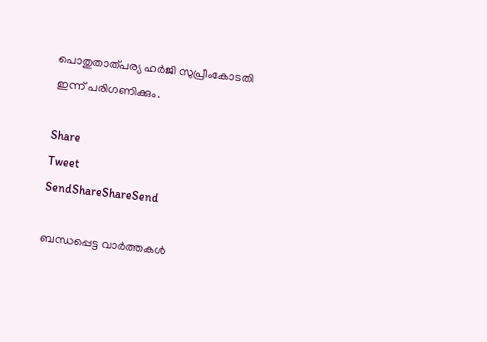പൊതുതാത്പര്യ ഹര്‍ജി സുപ്രീംകോടതി ഇന്ന്‌ പരിഗണിക്കും.

Share
Tweet
SendShareShareSend

ബന്ധപ്പെട്ട വാര്‍ത്തകള്‍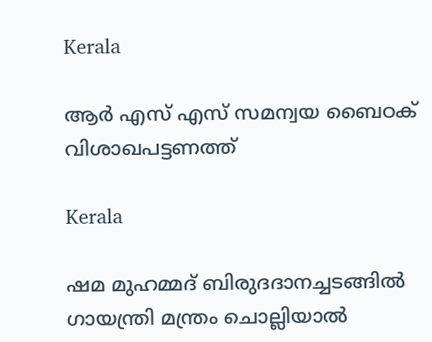Kerala

ആർ എസ് എസ് സമന്വയ ബൈഠക് വിശാഖപട്ടണത്ത്

Kerala

ഷമ മുഹമ്മദ് ബിരുദദാനച്ചടങ്ങില്‍ ഗായന്ത്രി മന്ത്രം ചൊല്ലിയാല്‍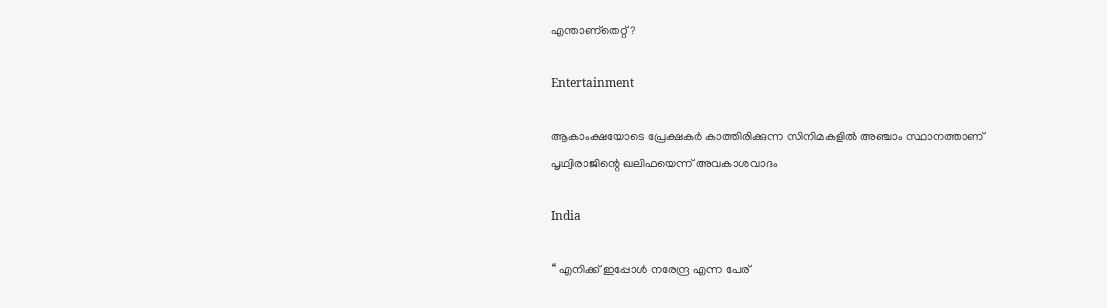എന്താണ്തെറ്റ് ?

Entertainment

ആകാംക്ഷയോടെ പ്രേക്ഷകര്‍ കാത്തിരിക്കുന്ന സിനിമകളില്‍ അഞ്ചാം സ്ഥാനത്താണ് പൃഥ്വിരാജിന്റെ ഖലിഫയെന്ന് അവകാശവാദം

India

‘‘ എനിക്ക് ഇപ്പോൾ നരേന്ദ്ര എന്ന പേര്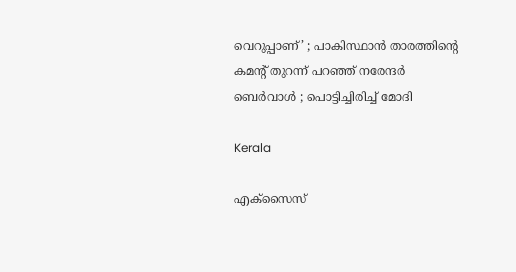വെറുപ്പാണ്’ ; പാകിസ്ഥാൻ താരത്തിന്റെ കമന്റ് തുറന്ന് പറഞ്ഞ് നരേന്ദർ ബെർവാൾ ; പൊട്ടിച്ചിരിച്ച് മോദി

Kerala

എക്സൈസ്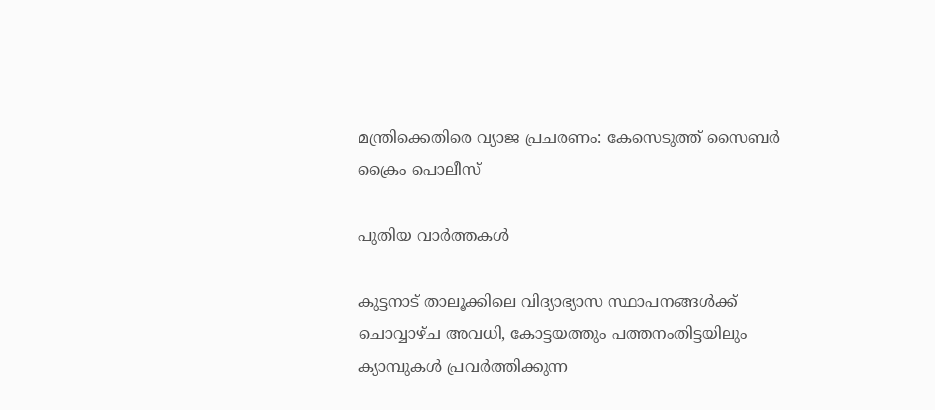മന്ത്രിക്കെതിരെ വ്യാജ പ്രചരണം: കേസെടുത്ത് സൈബര്‍ ക്രൈം പൊലീസ്

പുതിയ വാര്‍ത്തകള്‍

കുട്ടനാട് താലൂക്കിലെ വിദ്യാഭ്യാസ സ്ഥാപനങ്ങള്‍ക്ക് ചൊവ്വാഴ്ച അവധി, കോട്ടയത്തും പത്തനംതിട്ടയിലും ക്യാമ്പുകള്‍ പ്രവര്‍ത്തിക്കുന്ന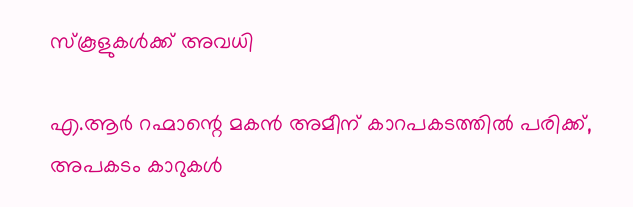സ്‌കൂളുകള്‍ക്ക് അവധി

എ.ആര്‍ റഹ്മാന്റെ മകൻ അമീന് കാറപകടത്തില്‍ പരിക്ക്, അപകടം കാറുകള്‍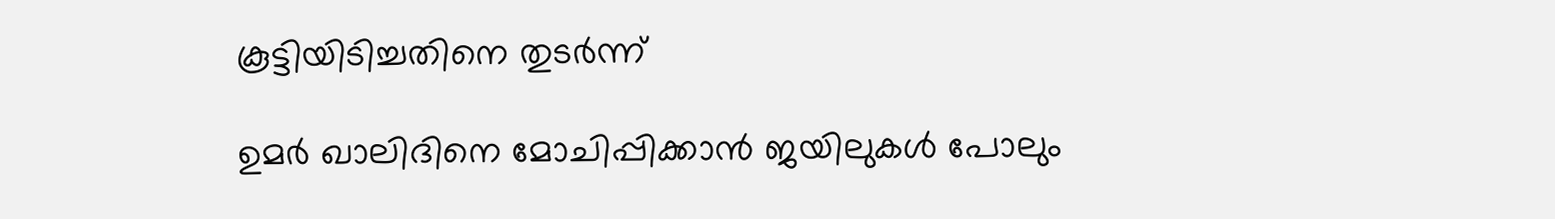കൂട്ടിയിടിച്ചതിനെ തുടര്‍ന്ന്

ഉമർ ഖാലിദിനെ മോചിപ്പിക്കാൻ ജയിലുകൾ പോലും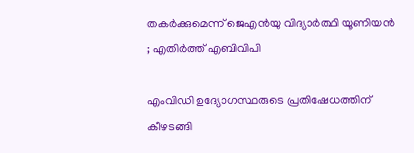തകർക്കുമെന്ന് ജെഎൻയു വിദ്യാർത്ഥി യൂണിയൻ ; എതിർത്ത് എബിവിപി

എംവിഡി ഉദ്യോഗസ്ഥരുടെ പ്രതിഷേധത്തിന് കീഴടങ്ങി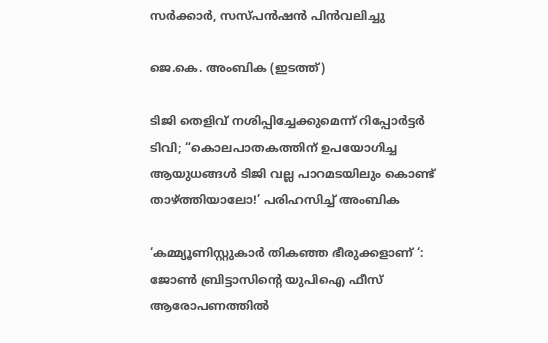സര്‍ക്കാര്‍, സസ്പന്‍ഷന്‍ പിന്‍വലിച്ചു

ജെ.കെ. അംബിക (ഇടത്ത്)

ടിജി തെളിവ് നശിപ്പിച്ചേക്കുമെന്ന് റിപ്പോര്‍ട്ടര്‍ ടിവി; “കൊലപാതകത്തിന് ഉപയോഗിച്ച ആയുധങ്ങൾ ടിജി വല്ല പാറമടയിലും കൊണ്ട് താഴ്‌ത്തിയാലോ!’ പരിഹസിച്ച് അംബിക

‘കമ്മ്യൂണിസ്റ്റുകാർ തികഞ്ഞ ഭീരുക്കളാണ് ‘: ജോൺ ബ്രിട്ടാസിന്റെ യുപിഐ ഫീസ് ആരോപണത്തിൽ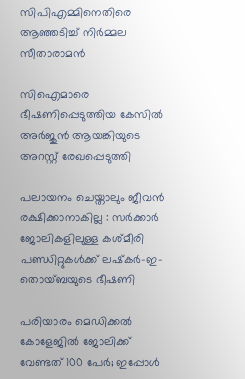സിപിഎമ്മിനെതിരെ ആഞ്ഞടിച്ച് നിർമ്മല സീതാരാമൻ

സിഐമാരെ ഭീഷണിപ്പെടുത്തിയ കേസില്‍ അര്‍ജുന്‍ ആയങ്കിയുടെ അറസ്റ്റ് രേഖപ്പെടുത്തി

പലായനം ചെയ്താലും ജീവൻ രക്ഷിക്കാനാകില്ല : സർക്കാർ ജോലികളിലുള്ള കശ്മീരി പണ്ഡിറ്റുകൾക്ക് ലഷ്‌കർ-ഇ-തൊയ്ബയുടെ ഭീഷണി

പരിയാരം മെഡിക്കല്‍ കോളേജില്‍ ജോലിക്ക് വേണ്ടത് 100 പേര്‍; ഇപ്പോള്‍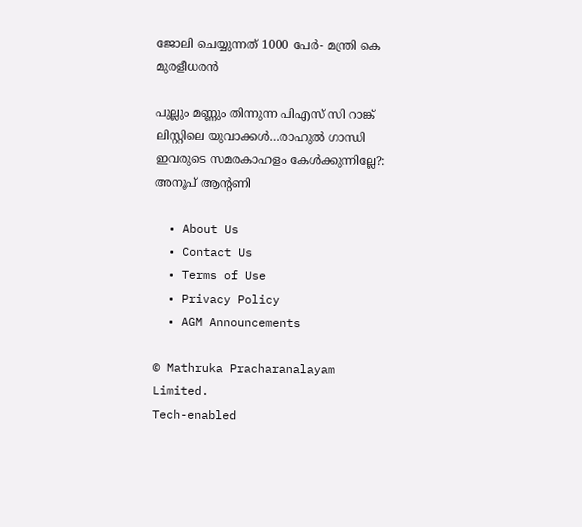ജോലി ചെയ്യുന്നത് 1000 പേര്‍- മന്ത്രി കെ മുരളീധരന്‍

പുല്ലും മണ്ണും തിന്നുന്ന പിഎസ് സി റാങ്ക് ലിസ്റ്റിലെ യുവാക്കള്‍…രാഹുല്‍ ഗാന്ധി ഇവരുടെ സമരകാഹളം കേള്‍ക്കുന്നില്ലേ?: അനൂപ് ആന്‍റണി

  • About Us
  • Contact Us
  • Terms of Use
  • Privacy Policy
  • AGM Announcements

© Mathruka Pracharanalayam Limited.
Tech-enabled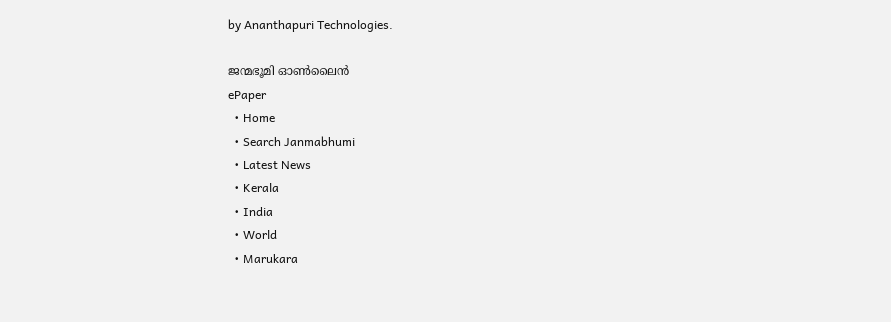by Ananthapuri Technologies.

ജന്മഭൂമി ഓണ്‍ലൈന്‍
ePaper
  • Home
  • Search Janmabhumi
  • Latest News
  • Kerala
  • India
  • World
  • Marukara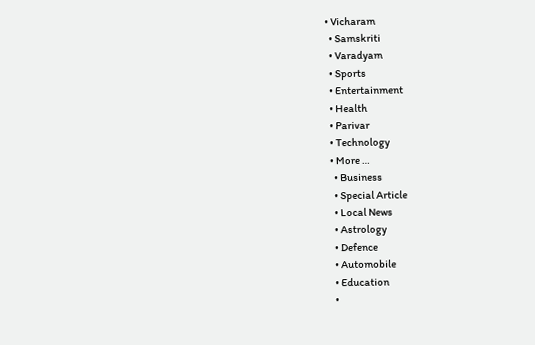• Vicharam
  • Samskriti
  • Varadyam
  • Sports
  • Entertainment
  • Health
  • Parivar
  • Technology
  • More …
    • Business
    • Special Article
    • Local News
    • Astrology
    • Defence
    • Automobile
    • Education
    •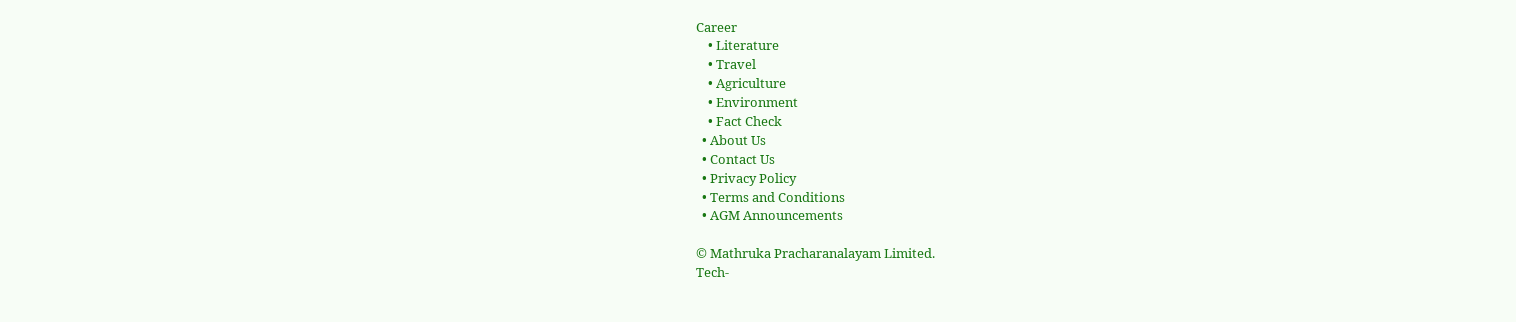Career
    • Literature
    • Travel
    • Agriculture
    • Environment
    • Fact Check
  • About Us
  • Contact Us
  • Privacy Policy
  • Terms and Conditions
  • AGM Announcements

© Mathruka Pracharanalayam Limited.
Tech-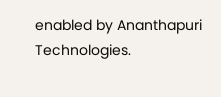enabled by Ananthapuri Technologies.